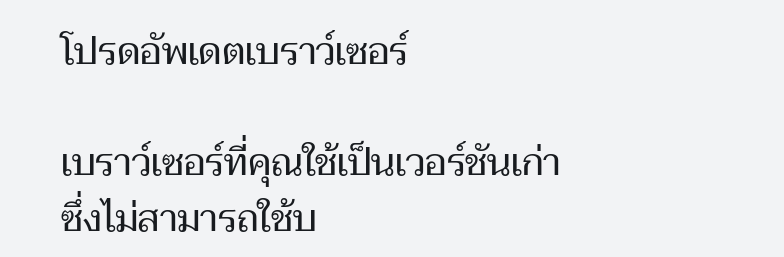โปรดอัพเดตเบราว์เซอร์

เบราว์เซอร์ที่คุณใช้เป็นเวอร์ชันเก่าซึ่งไม่สามารถใช้บ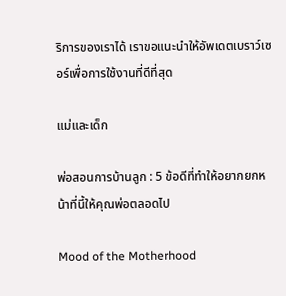ริการของเราได้ เราขอแนะนำให้อัพเดตเบราว์เซอร์เพื่อการใช้งานที่ดีที่สุด

แม่และเด็ก

พ่อสอนการบ้านลูก : 5 ข้อดีที่ทำให้อยากยกหน้าที่นี้ให้คุณพ่อตลอดไป

Mood of the Motherhood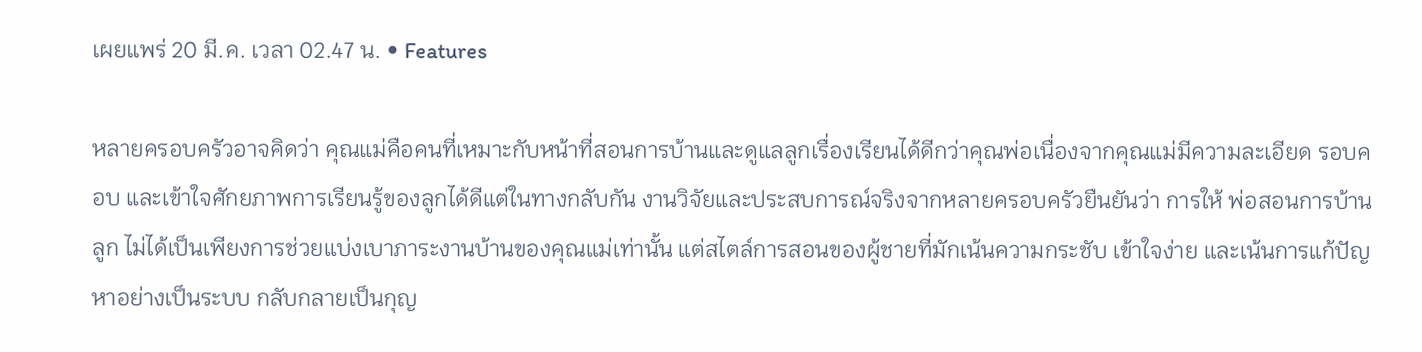เผยแพร่ 20 มี.ค. เวลา 02.47 น. • Features

หลายครอบครัวอาจคิดว่า คุณแม่คือคนที่เหมาะกับหน้าที่สอนการบ้านและดูแลลูกเรื่องเรียนได้ดีกว่าคุณพ่อเนื่องจากคุณแม่มีความละเอียด รอบคอบ และเข้าใจศักยภาพการเรียนรู้ของลูกได้ดีแต่ในทางกลับกัน งานวิจัยและประสบการณ์จริงจากหลายครอบครัวยืนยันว่า การให้ พ่อสอนการบ้านลูก ไม่ได้เป็นเพียงการช่วยแบ่งเบาภาระงานบ้านของคุณแม่เท่านั้น แต่สไตล์การสอนของผู้ชายที่มักเน้นความกระชับ เข้าใจง่าย และเน้นการแก้ปัญหาอย่างเป็นระบบ กลับกลายเป็นกุญ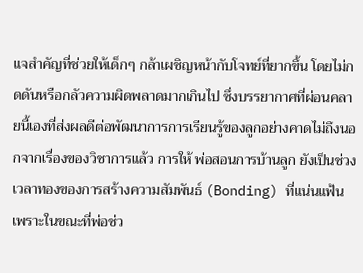แจสำคัญที่ช่วยให้เด็กๆ กล้าเผชิญหน้ากับโจทย์ที่ยากขึ้น โดยไม่กดดันหรือกลัวความผิดพลาดมากเกินไป ซึ่งบรรยากาศที่ผ่อนคลายนี้เองที่ส่งผลดีต่อพัฒนาการการเรียนรู้ของลูกอย่างคาดไม่ถึงนอกจากเรื่องของวิชาการแล้ว การให้ พ่อสอนการบ้านลูก ยังเป็นช่วงเวลาทองของการสร้างความสัมพันธ์ (Bonding) ที่แน่นแฟ้น เพราะในขณะที่พ่อช่ว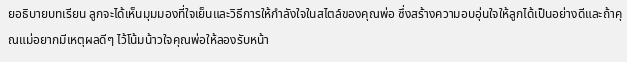ยอธิบายบทเรียน ลูกจะได้เห็นมุมมองที่ใจเย็นและวิธีการให้กำลังใจในสไตล์ของคุณพ่อ ซึ่งสร้างความอบอุ่นใจให้ลูกได้เป็นอย่างดีและถ้าคุณแม่อยากมีเหตุผลดีๆ ไว้โน้มน้าวใจคุณพ่อให้ลองรับหน้า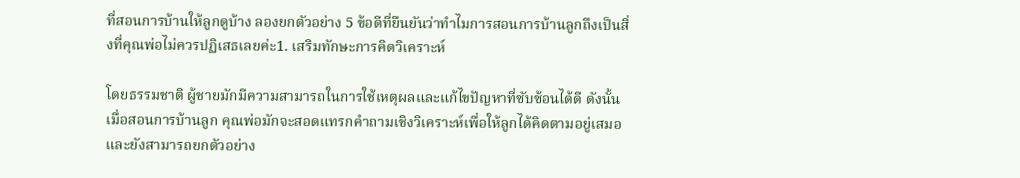ที่สอนการบ้านให้ลูกดูบ้าง ลองยกตัวอย่าง 5 ข้อดีที่ยืนยันว่าทำไมการสอนการบ้านลูกถึงเป็นสิ่งที่คุณพ่อไม่ควรปฏิเสธเลยค่ะ1. เสริมทักษะการคิดวิเคราะห์

โดยธรรมชาติ ผู้ชายมักมีความสามารถในการใช้เหตุผลและแก้ไขปัญหาที่ซับซ้อนได้ดี ดังนั้น เมื่อสอนการบ้านลูก คุณพ่อมักจะสอดแทรกคำถามเชิงวิเคราะห์เพื่อให้ลูกได้คิดตามอยู่เสมอ และยังสามารถยกตัวอย่าง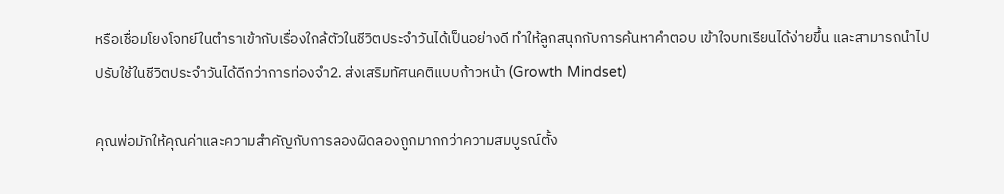หรือเชื่อมโยงโจทย์ในตำราเข้ากับเรื่องใกล้ตัวในชีวิตประจำวันได้เป็นอย่างดี ทำให้ลูกสนุกกับการค้นหาคำตอบ เข้าใจบทเรียนได้ง่ายขึ้น และสามารถนำไปปรับใช้ในชีวิตประจำวันได้ดีกว่าการท่องจำ2. ส่งเสริมทัศนคติแบบก้าวหน้า (Growth Mindset)

คุณพ่อมักให้คุณค่าและความสำคัญกับการลองผิดลองถูกมากกว่าความสมบูรณ์ตั้ง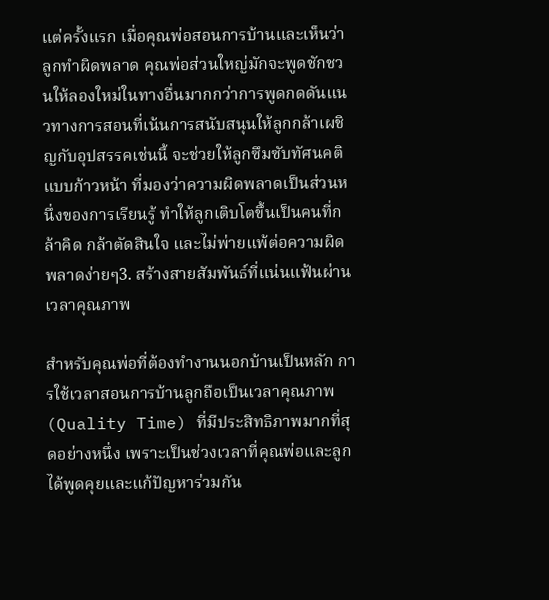แต่ครั้งแรก เมื่อคุณพ่อสอนการบ้านและเห็นว่าลูกทำผิดพลาด คุณพ่อส่วนใหญ่มักจะพูดชักชวนให้ลองใหม่ในทางอื่นมากกว่าการพูดกดดันแนวทางการสอนที่เน้นการสนับสนุนให้ลูกกล้าเผชิญกับอุปสรรคเช่นนี้ จะช่วยให้ลูกซึมซับทัศนคติแบบก้าวหน้า ที่มองว่าความผิดพลาดเป็นส่วนหนึ่งของการเรียนรู้ ทำให้ลูกเติบโตขึ้นเป็นคนที่กล้าคิด กล้าตัดสินใจ และไม่พ่ายแพ้ต่อความผิดพลาดง่ายๆ3. สร้างสายสัมพันธ์ที่แน่นแฟ้นผ่านเวลาคุณภาพ

สำหรับคุณพ่อที่ต้องทำงานนอกบ้านเป็นหลัก การใช้เวลาสอนการบ้านลูกถือเป็นเวลาคุณภาพ (Quality Time) ที่มีประสิทธิภาพมากที่สุดอย่างหนึ่ง เพราะเป็นช่วงเวลาที่คุณพ่อและลูกได้พูดคุยและแก้ปัญหาร่วมกัน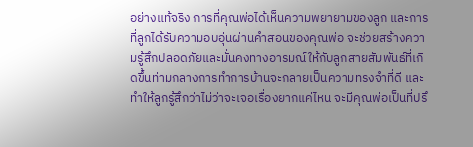อย่างแท้จริง การที่คุณพ่อได้เห็นความพยายามของลูก และการที่ลูกได้รับความอบอุ่นผ่านคำสอนของคุณพ่อ จะช่วยสร้างความรู้สึกปลอดภัยและมั่นคงทางอารมณ์ให้กับลูกสายสัมพันธ์ที่เกิดขึ้นท่ามกลางการทำการบ้านจะกลายเป็นความทรงจำที่ดี และทำให้ลูกรู้สึกว่าไม่ว่าจะเจอเรื่องยากแค่ไหน จะมีคุณพ่อเป็นที่ปรึ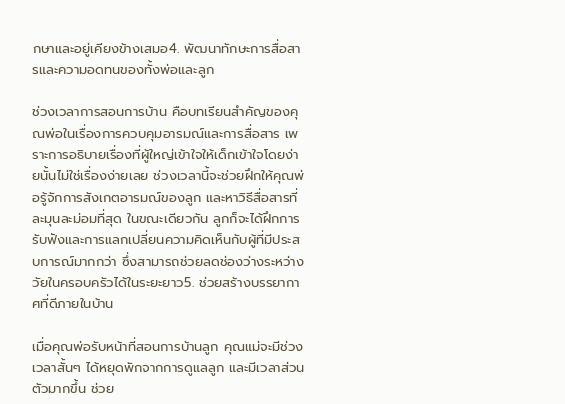กษาและอยู่เคียงข้างเสมอ4. พัฒนาทักษะการสื่อสารและความอดทนของทั้งพ่อและลูก

ช่วงเวลาการสอนการบ้าน คือบทเรียนสำคัญของคุณพ่อในเรื่องการควบคุมอารมณ์และการสื่อสาร เพราะการอธิบายเรื่องที่ผู้ใหญ่เข้าใจให้เด็กเข้าใจโดยง่ายนั้นไม่ใช่เรื่องง่ายเลย ช่วงเวลานี้จะช่วยฝึกให้คุณพ่อรู้จักการสังเกตอารมณ์ของลูก และหาวิธีสื่อสารที่ละมุนละม่อมที่สุด ในขณะเดียวกัน ลูกก็จะได้ฝึกการรับฟังและการแลกเปลี่ยนความคิดเห็นกับผู้ที่มีประสบการณ์มากกว่า ซึ่งสามารถช่วยลดช่องว่างระหว่างวัยในครอบครัวได้ในระยะยาว5. ช่วยสร้างบรรยากาศที่ดีภายในบ้าน

เมื่อคุณพ่อรับหน้าที่สอนการบ้านลูก คุณแม่จะมีช่วงเวลาสั้นๆ ได้หยุดพักจากการดูแลลูก และมีเวลาส่วนตัวมากขึ้น ช่วย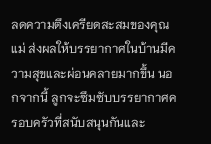ลดความตึงเครียดสะสมของคุณแม่ ส่งผลให้บรรยากาศในบ้านมีความสุขและผ่อนคลายมากขึ้น นอกจากนี้ ลูกจะซึมซับบรรยากาศครอบครัวที่สนับสนุนกันและ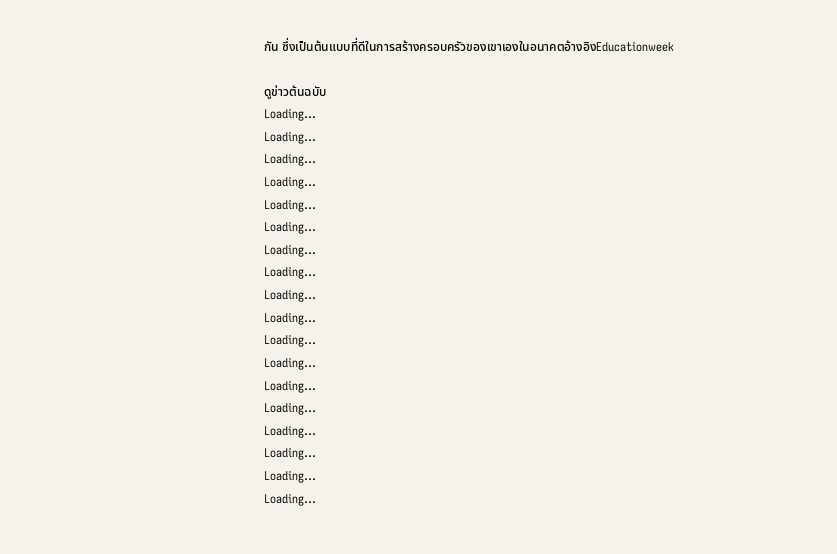กัน ซึ่งเป็นต้นแบบที่ดีในการสร้างครอบครัวของเขาเองในอนาคตอ้างอิงEducationweek

ดูข่าวต้นฉบับ
Loading...
Loading...
Loading...
Loading...
Loading...
Loading...
Loading...
Loading...
Loading...
Loading...
Loading...
Loading...
Loading...
Loading...
Loading...
Loading...
Loading...
Loading...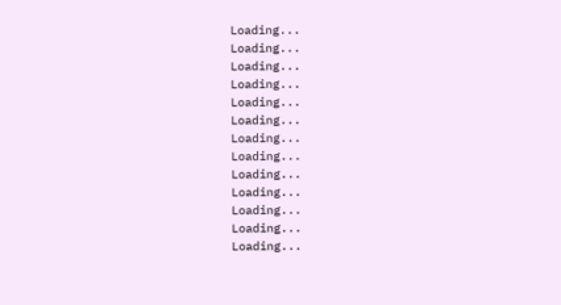Loading...
Loading...
Loading...
Loading...
Loading...
Loading...
Loading...
Loading...
Loading...
Loading...
Loading...
Loading...
Loading...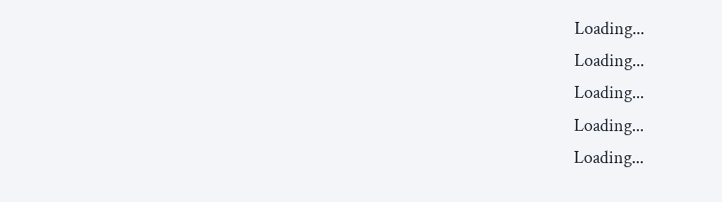Loading...
Loading...
Loading...
Loading...
Loading...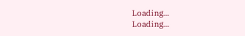Loading...
Loading...